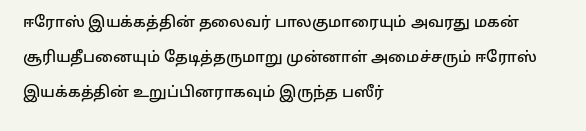ஈரோஸ் இயக்கத்தின் தலைவர் பாலகுமாரையும் அவரது மகன் சூரியதீபனையும் தேடித்தருமாறு முன்னாள் அமைச்சரும் ஈரோஸ் இயக்கத்தின் உறுப்பினராகவும் இருந்த பஸீர்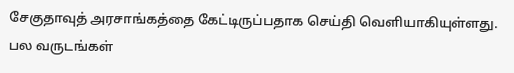சேகுதாவுத் அரசாங்கத்தை கேட்டிருப்பதாக செய்தி வெளியாகியுள்ளது.
பல வருடங்கள்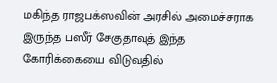மகிந்த ராஜபக்ஸவின் அரசில் அமைச்சராக இருந்த பஸீர் சேகுதாவுத் இந்த கோரிக்கையை விடுவதில்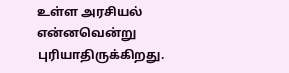உள்ள அரசியல் என்னவென்று புரியாதிருக்கிறது.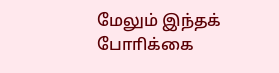மேலும் இந்தக் போாிக்கை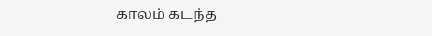காலம் கடந்த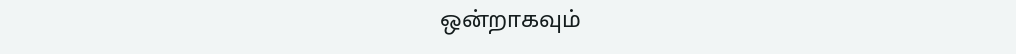ஒன்றாகவும்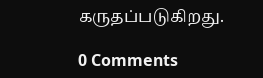கருதப்படுகிறது.

0 Comments